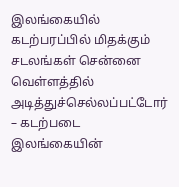இலங்கையில் கடற்பரப்பில் மிதக்கும் சடலங்கள் சென்னை வெள்ளத்தில் அடித்துச்செல்லப்பட்டோர் – கடற்படை
இலங்கையின்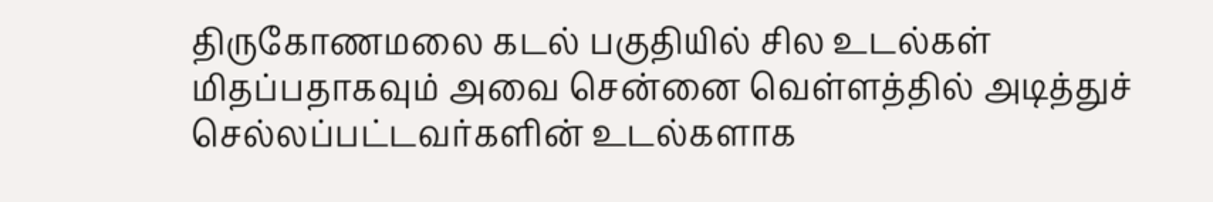திருகோணமலை கடல் பகுதியில் சில உடல்கள் மிதப்பதாகவும் அவை சென்னை வெள்ளத்தில் அடித்துச் செல்லப்பட்டவர்களின் உடல்களாக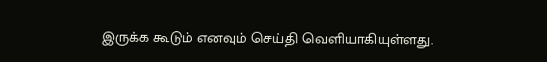இருக்க கூடும் எனவும் செய்தி வெளியாகியுள்ளது.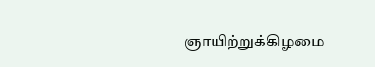ஞாயிற்றுக்கிழமை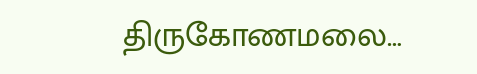திருகோணமலை…